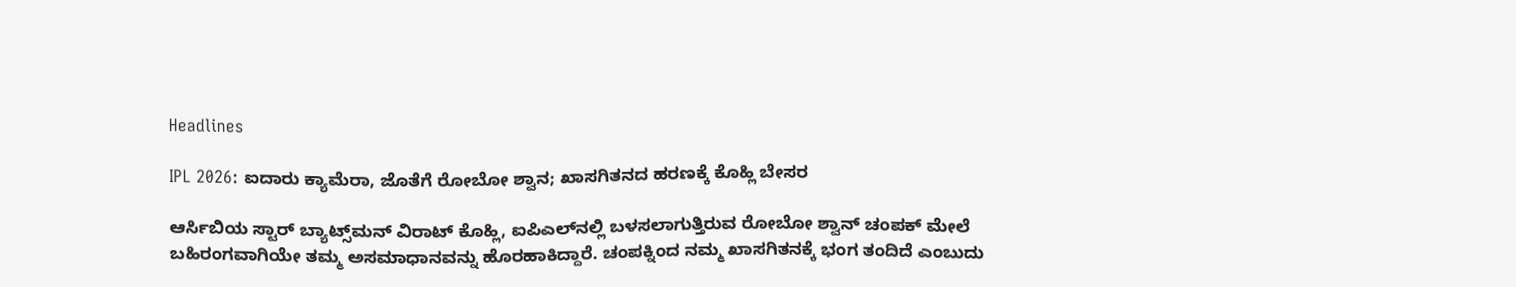Headlines

IPL 2026: ಐದಾರು ಕ್ಯಾಮೆರಾ, ಜೊತೆಗೆ ರೋಬೋ ಶ್ವಾನ; ಖಾಸಗಿತನದ ಹರಣಕ್ಕೆ ಕೊಹ್ಲಿ ಬೇಸರ

ಆರ್ಸಿಬಿಯ ಸ್ಟಾರ್ ಬ್ಯಾಟ್ಸ್‌ಮನ್ ವಿರಾಟ್ ಕೊಹ್ಲಿ, ಐಪಿಎಲ್‌ನಲ್ಲಿ ಬಳಸಲಾಗುತ್ತಿರುವ ರೋಬೋ ಶ್ವಾನ್ ಚಂಪಕ್ ಮೇಲೆ ಬಹಿರಂಗವಾಗಿಯೇ ತಮ್ಮ ಅಸಮಾಧಾನವನ್ನು ಹೊರಹಾಕಿದ್ದಾರೆ. ಚಂಪಕ್ನಿಂದ ನಮ್ಮ ಖಾಸಗಿತನಕ್ಕೆ ಭಂಗ ತಂದಿದೆ ಎಂಬುದು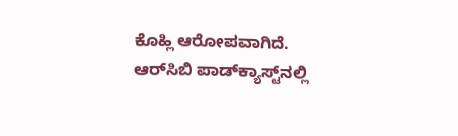ಕೊಹ್ಲಿ ಆರೋಪವಾಗಿದೆ. ಆರ್‌ಸಿಬಿ ಪಾಡ್‌ಕ್ಯಾಸ್ಟ್‌ನಲ್ಲಿ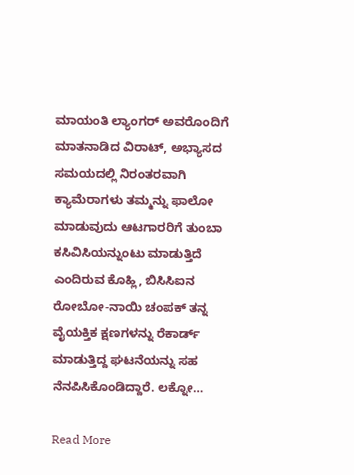ಮಾಯಂತಿ ಲ್ಯಾಂಗರ್ ಅವರೊಂದಿಗೆ ಮಾತನಾಡಿದ ವಿರಾಟ್, ಅಭ್ಯಾಸದ ಸಮಯದಲ್ಲಿ ನಿರಂತರವಾಗಿ ಕ್ಯಾಮೆರಾಗಳು ತಮ್ಮನ್ನು ಫಾಲೋ ಮಾಡುವುದು ಆಟಗಾರರಿಗೆ ತುಂಬಾ ಕಸಿವಿಸಿಯನ್ನುಂಟು ಮಾಡುತ್ತಿದೆ ಎಂದಿರುವ ಕೊಹ್ಲಿ, ಬಿಸಿಸಿಐನ ರೋಬೋ-ನಾಯಿ ಚಂಪಕ್ ತನ್ನ ವೈಯಕ್ತಿಕ ಕ್ಷಣಗಳನ್ನು ರೆಕಾರ್ಡ್ ಮಾಡುತ್ತಿದ್ದ ಘಟನೆಯನ್ನು ಸಹ ನೆನಪಿಸಿಕೊಂಡಿದ್ದಾರೆ. ಲಕ್ನೋ…

Read More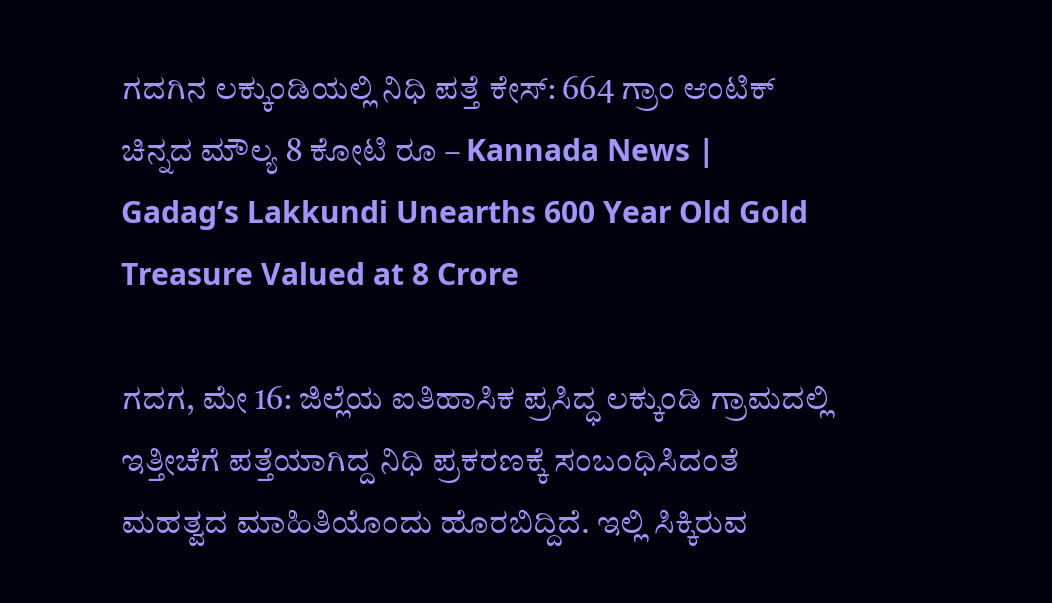ಗದಗಿನ ಲಕ್ಕುಂಡಿಯಲ್ಲಿ ನಿಧಿ ಪತ್ತೆ ಕೇಸ್: 664 ಗ್ರಾಂ ಆಂಟಿಕ್ ಚಿನ್ನದ ಮೌಲ್ಯ 8 ಕೋಟಿ ರೂ – Kannada News | Gadag’s Lakkundi Unearths 600 Year Old Gold Treasure Valued at 8 Crore

ಗದಗ, ಮೇ 16: ಜಿಲ್ಲೆಯ ಐತಿಹಾಸಿಕ ಪ್ರಸಿದ್ಧ ಲಕ್ಕುಂಡಿ ಗ್ರಾಮದಲ್ಲಿ ಇತ್ತೀಚೆಗೆ ಪತ್ತೆಯಾಗಿದ್ದ ನಿಧಿ ಪ್ರಕರಣಕ್ಕೆ ಸಂಬಂಧಿಸಿದಂತೆ ಮಹತ್ವದ ಮಾಹಿತಿಯೊಂದು ಹೊರಬಿದ್ದಿದೆ. ಇಲ್ಲಿ ಸಿಕ್ಕಿರುವ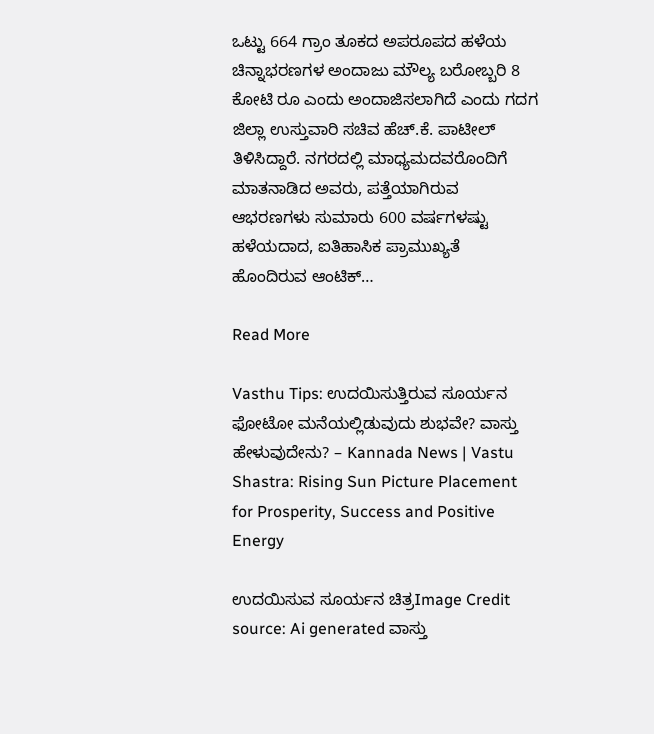ಒಟ್ಟು 664 ಗ್ರಾಂ ತೂಕದ ಅಪರೂಪದ ಹಳೆಯ ಚಿನ್ನಾಭರಣಗಳ ಅಂದಾಜು ಮೌಲ್ಯ ಬರೋಬ್ಬರಿ 8 ಕೋಟಿ ರೂ ಎಂದು ಅಂದಾಜಿಸಲಾಗಿದೆ ಎಂದು ಗದಗ ಜಿಲ್ಲಾ ಉಸ್ತುವಾರಿ ಸಚಿವ ಹೆಚ್.ಕೆ. ಪಾಟೀಲ್ ತಿಳಿಸಿದ್ದಾರೆ. ನಗರದಲ್ಲಿ ಮಾಧ್ಯಮದವರೊಂದಿಗೆ ಮಾತನಾಡಿದ ಅವರು, ಪತ್ತೆಯಾಗಿರುವ ಆಭರಣಗಳು ಸುಮಾರು 600 ವರ್ಷಗಳಷ್ಟು ಹಳೆಯದಾದ, ಐತಿಹಾಸಿಕ ಪ್ರಾಮುಖ್ಯತೆ ಹೊಂದಿರುವ ಆಂಟಿಕ್…

Read More

Vasthu Tips: ಉದಯಿಸುತ್ತಿರುವ ಸೂರ್ಯನ ಫೋಟೋ ಮನೆಯಲ್ಲಿಡುವುದು ಶುಭವೇ? ವಾಸ್ತು ಹೇಳುವುದೇನು? – Kannada News | Vastu Shastra: Rising Sun Picture Placement for Prosperity, Success and Positive Energy

ಉದಯಿಸುವ ಸೂರ್ಯನ ಚಿತ್ರImage Credit source: Ai generated ವಾಸ್ತು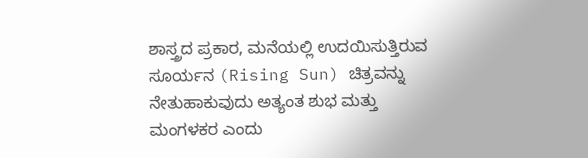ಶಾಸ್ತ್ರದ ಪ್ರಕಾರ, ಮನೆಯಲ್ಲಿ ಉದಯಿಸುತ್ತಿರುವ ಸೂರ್ಯನ (Rising Sun) ಚಿತ್ರವನ್ನು ನೇತುಹಾಕುವುದು ಅತ್ಯಂತ ಶುಭ ಮತ್ತು ಮಂಗಳಕರ ಎಂದು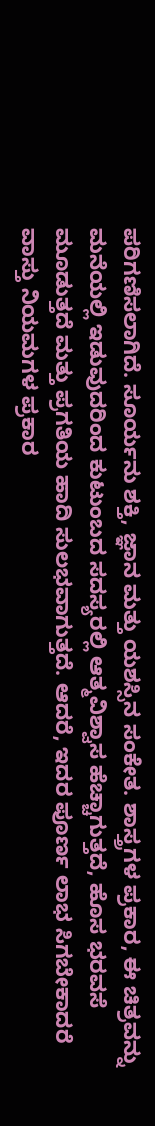ಪರಿಗಣಿಸಲಾಗಿದೆ. ಸೂರ್ಯನು ಶಕ್ತಿ, ಜ್ಞಾನ ಮತ್ತು ಯಶಸ್ಸಿನ ಸಂಕೇತ. ಶಾಸ್ತ್ರಗಳ ಪ್ರಕಾರ, ಈ ಚಿತ್ರವನ್ನು ಮನೆಯಲ್ಲಿ ಇಡುವುದರಿಂದ ಕುಟುಂಬದ ಸದಸ್ಯರಲ್ಲಿ ಆತ್ಮವಿಶ್ವಾಸ ಹೆಚ್ಚಾಗುತ್ತದೆ, ಹೊಸ ಭರವಸೆ ಮೂಡುತ್ತದೆ ಮತ್ತು ಪ್ರಗತಿಯ ಹಾದಿ ಸುಲಭವಾಗುತ್ತದೆ. ಆದರೆ, ಇದರ ಪೂರ್ಣ ಲಾಭ ಸಿಗಬೇಕಾದರೆ ವಾಸ್ತು ನಿಯಮಗಳ ಪ್ರಕಾರ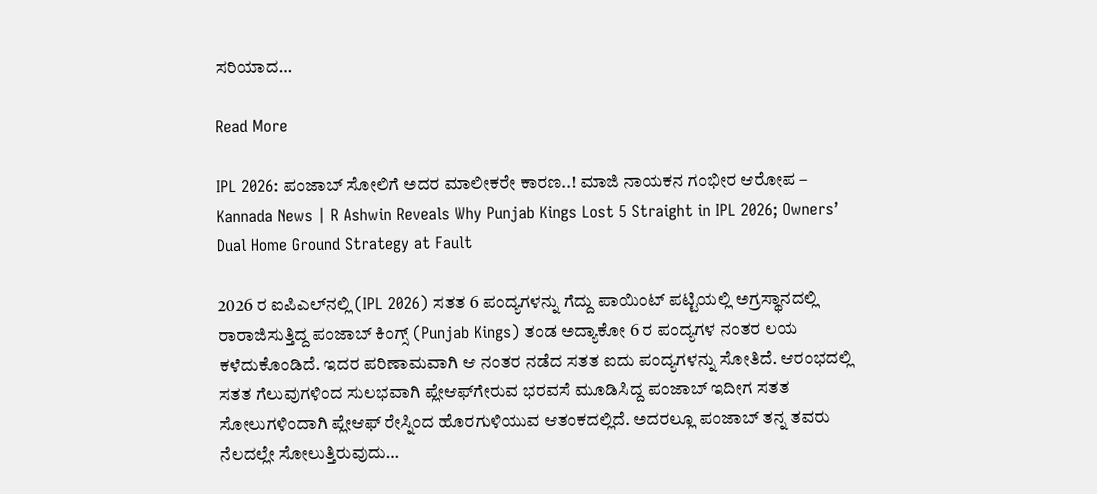ಸರಿಯಾದ…

Read More

IPL 2026: ಪಂಜಾಬ್ ಸೋಲಿಗೆ ಅದರ ಮಾಲೀಕರೇ ಕಾರಣ..! ಮಾಜಿ ನಾಯಕನ ಗಂಭೀರ ಆರೋಪ – Kannada News | R Ashwin Reveals Why Punjab Kings Lost 5 Straight in IPL 2026; Owners’ Dual Home Ground Strategy at Fault

2026 ರ ಐಪಿಎಲ್‌ನಲ್ಲಿ (IPL 2026) ಸತತ 6 ಪಂದ್ಯಗಳನ್ನು ಗೆದ್ದು ಪಾಯಿಂಟ್ ಪಟ್ಟಿಯಲ್ಲಿ ಅಗ್ರಸ್ಥಾನದಲ್ಲಿ ರಾರಾಜಿಸುತ್ತಿದ್ದ ಪಂಜಾಬ್ ಕಿಂಗ್ಸ್ (Punjab Kings) ತಂಡ ಅದ್ಯಾಕೋ 6 ರ ಪಂದ್ಯಗಳ ನಂತರ ಲಯ ಕಳೆದುಕೊಂಡಿದೆ. ಇದರ ಪರಿಣಾಮವಾಗಿ ಆ ನಂತರ ನಡೆದ ಸತತ ಐದು ಪಂದ್ಯಗಳನ್ನು ಸೋತಿದೆ. ಆರಂಭದಲ್ಲಿ ಸತತ ಗೆಲುವುಗಳಿಂದ ಸುಲಭವಾಗಿ ಪ್ಲೇಆಫ್‌ಗೇರುವ ಭರವಸೆ ಮೂಡಿಸಿದ್ದ ಪಂಜಾಬ್ ಇದೀಗ ಸತತ ಸೋಲುಗಳಿಂದಾಗಿ ಪ್ಲೇಆಫ್‌ ರೇಸ್ನಿಂದ ಹೊರಗುಳಿಯುವ ಆತಂಕದಲ್ಲಿದೆ. ಅದರಲ್ಲೂ ಪಂಜಾಬ್ ತನ್ನ ತವರು ನೆಲದಲ್ಲೇ ಸೋಲುತ್ತಿರುವುದು…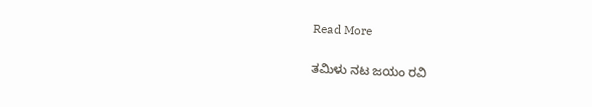Read More

ತಮಿಳು ನಟ ಜಯಂ ರವಿ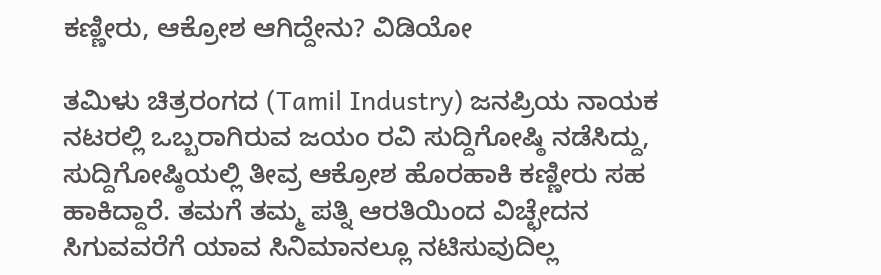ಕಣ್ಣೀರು, ಆಕ್ರೋಶ ಆಗಿದ್ದೇನು? ವಿಡಿಯೋ

ತಮಿಳು ಚಿತ್ರರಂಗದ (Tamil Industry) ಜನಪ್ರಿಯ ನಾಯಕ ನಟರಲ್ಲಿ ಒಬ್ಬರಾಗಿರುವ ಜಯಂ ರವಿ ಸುದ್ದಿಗೋಷ್ಠಿ ನಡೆಸಿದ್ದು, ಸುದ್ದಿಗೋಷ್ಠಿಯಲ್ಲಿ ತೀವ್ರ ಆಕ್ರೋಶ ಹೊರಹಾಕಿ ಕಣ್ಣೀರು ಸಹ ಹಾಕಿದ್ದಾರೆ. ತಮಗೆ ತಮ್ಮ ಪತ್ನಿ ಆರತಿಯಿಂದ ವಿಚ್ಛೇದನ ಸಿಗುವವರೆಗೆ ಯಾವ ಸಿನಿಮಾನಲ್ಲೂ ನಟಿಸುವುದಿಲ್ಲ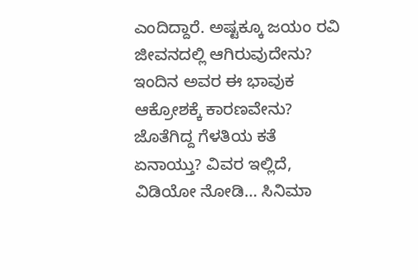ಎಂದಿದ್ದಾರೆ. ಅಷ್ಟಕ್ಕೂ ಜಯಂ ರವಿ ಜೀವನದಲ್ಲಿ ಆಗಿರುವುದೇನು? ಇಂದಿನ ಅವರ ಈ ಭಾವುಕ ಆಕ್ರೋಶಕ್ಕೆ ಕಾರಣವೇನು? ಜೊತೆಗಿದ್ದ ಗೆಳತಿಯ ಕತೆ ಏನಾಯ್ತು? ವಿವರ ಇಲ್ಲಿದೆ, ವಿಡಿಯೋ ನೋಡಿ… ಸಿನಿಮಾ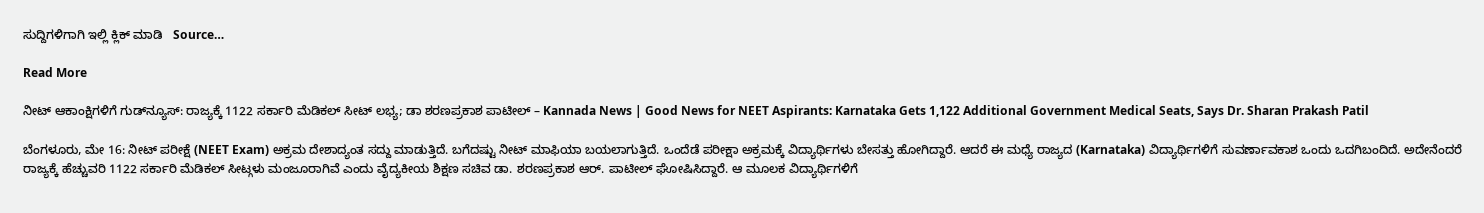ಸುದ್ದಿಗಳಿಗಾಗಿ ಇಲ್ಲಿ ಕ್ಲಿಕ್ ಮಾಡಿ   Source…

Read More

ನೀಟ್ ಆಕಾಂಕ್ಷಿಗಳಿಗೆ ಗುಡ್‌ನ್ಯೂಸ್: ರಾಜ್ಯಕ್ಕೆ 1122 ಸರ್ಕಾರಿ ಮೆಡಿಕಲ್‌ ಸೀಟ್‌ ಲಭ್ಯ; ಡಾ ಶರಣಪ್ರಕಾಶ ಪಾಟೀಲ್ – Kannada News | Good News for NEET Aspirants: Karnataka Gets 1,122 Additional Government Medical Seats, Says Dr. Sharan Prakash Patil

ಬೆಂಗಳೂರು, ಮೇ 16: ನೀಟ್ ಪರೀಕ್ಷೆ (NEET Exam) ಅಕ್ರಮ ದೇಶಾದ್ಯಂತ ಸದ್ದು ಮಾಡುತ್ತಿದೆ. ಬಗೆದಷ್ಟು ನೀಟ್ ಮಾಫಿಯಾ ಬಯಲಾಗುತ್ತಿದೆ. ಒಂದೆಡೆ ಪರೀಕ್ಷಾ ಅಕ್ರಮಕ್ಕೆ ವಿದ್ಯಾರ್ಥಿಗಳು ಬೇಸತ್ತು ಹೋಗಿದ್ದಾರೆ. ಆದರೆ ಈ ಮಧ್ಯೆ ರಾಜ್ಯದ (Karnataka) ವಿದ್ಯಾರ್ಥಿಗಳಿಗೆ ಸುವರ್ಣಾವಕಾಶ ಒಂದು ಒದಗಿಬಂದಿದೆ. ಅದೇನೆಂದರೆ ರಾಜ್ಯಕ್ಕೆ ಹೆಚ್ಚುವರಿ 1122 ಸರ್ಕಾರಿ ಮೆಡಿಕಲ್‌ ಸೀಟ್ಗಳು ಮಂಜೂರಾಗಿವೆ ಎಂದು ವೈದ್ಯಕೀಯ ಶಿಕ್ಷಣ ಸಚಿವ ಡಾ. ಶರಣಪ್ರಕಾಶ ಆರ್. ಪಾಟೀಲ್ ಘೋಷಿಸಿದ್ದಾರೆ. ಆ ಮೂಲಕ ವಿದ್ಯಾರ್ಥಿಗಳಿಗೆ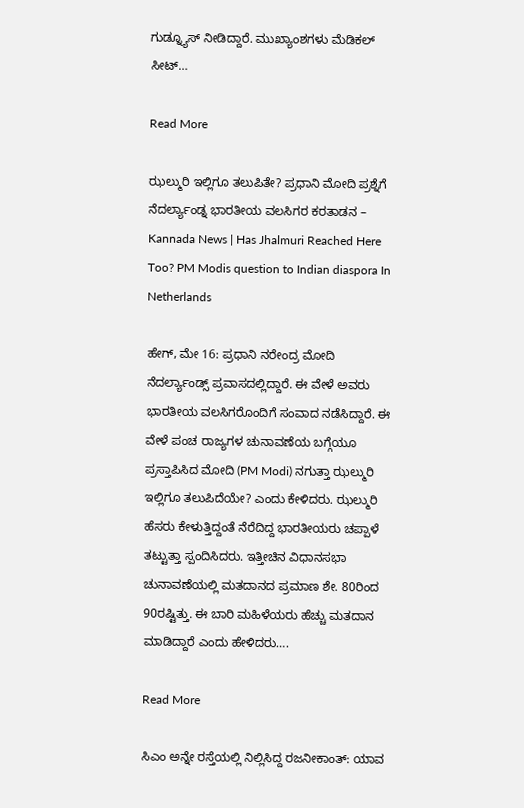ಗುಡ್ನ್ಯೂಸ್ ನೀಡಿದ್ದಾರೆ. ಮುಖ್ಯಾಂಶಗಳು ಮೆಡಿಕಲ್ ಸೀಟ್…

Read More

ಝಲ್ಮುರಿ ಇಲ್ಲಿಗೂ ತಲುಪಿತೇ? ಪ್ರಧಾನಿ ಮೋದಿ ಪ್ರಶ್ನೆಗೆ ನೆದರ್ಲ್ಯಾಂಡ್ನ ಭಾರತೀಯ ವಲಸಿಗರ ಕರತಾಡನ – Kannada News | Has Jhalmuri Reached Here Too? PM Modis question to Indian diaspora In Netherlands

ಹೇಗ್, ಮೇ 16: ಪ್ರಧಾನಿ ನರೇಂದ್ರ ಮೋದಿ ನೆದರ್ಲ್ಯಾಂಡ್ಸ್ ಪ್ರವಾಸದಲ್ಲಿದ್ದಾರೆ. ಈ ವೇಳೆ ಅವರು ಭಾರತೀಯ ವಲಸಿಗರೊಂದಿಗೆ ಸಂವಾದ ನಡೆಸಿದ್ದಾರೆ. ಈ ವೇಳೆ ಪಂಚ ರಾಜ್ಯಗಳ ಚುನಾವಣೆಯ ಬಗ್ಗೆಯೂ ಪ್ರಸ್ತಾಪಿಸಿದ ಮೋದಿ (PM Modi) ನಗುತ್ತಾ ಝಲ್ಮುರಿ ಇಲ್ಲಿಗೂ ತಲುಪಿದೆಯೇ? ಎಂದು ಕೇಳಿದರು. ಝಲ್ಮುರಿ ಹೆಸರು ಕೇಳುತ್ತಿದ್ದಂತೆ ನೆರೆದಿದ್ದ ಭಾರತೀಯರು ಚಪ್ಪಾಳೆ ತಟ್ಟುತ್ತಾ ಸ್ಪಂದಿಸಿದರು. ಇತ್ತೀಚಿನ ವಿಧಾನಸಭಾ ಚುನಾವಣೆಯಲ್ಲಿ ಮತದಾನದ ಪ್ರಮಾಣ ಶೇ. 80ರಿಂದ 90ರಷ್ಟಿತ್ತು. ಈ ಬಾರಿ ಮಹಿಳೆಯರು ಹೆಚ್ಚು ಮತದಾನ ಮಾಡಿದ್ದಾರೆ ಎಂದು ಹೇಳಿದರು….

Read More

ಸಿಎಂ ಅನ್ನೇ ರಸ್ತೆಯಲ್ಲಿ ನಿಲ್ಲಿಸಿದ್ದ ರಜನೀಕಾಂತ್: ಯಾವ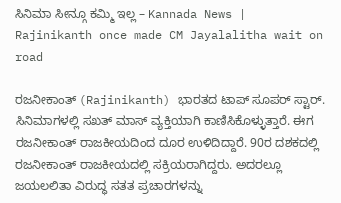ಸಿನಿಮಾ ಸೀನ್ಗೂ ಕಮ್ಮಿ ಇಲ್ಲ – Kannada News | Rajinikanth once made CM Jayalalitha wait on road

ರಜನೀಕಾಂತ್ (Rajinikanth) ಭಾರತದ ಟಾಪ್ ಸೂಪರ್ ಸ್ಟಾರ್. ಸಿನಿಮಾಗಳಲ್ಲಿ ಸಖತ್ ಮಾಸ್ ವ್ಯಕ್ತಿಯಾಗಿ ಕಾಣಿಸಿಕೊಳ್ಳುತ್ತಾರೆ. ಈಗ ರಜನೀಕಾಂತ್ ರಾಜಕೀಯದಿಂದ ದೂರ ಉಳಿದಿದ್ದಾರೆ. 90ರ ದಶಕದಲ್ಲಿ ರಜನೀಕಾಂತ್ ರಾಜಕೀಯದಲ್ಲಿ ಸಕ್ರಿಯರಾಗಿದ್ದರು. ಅದರಲ್ಲೂ ಜಯಲಲಿತಾ ವಿರುದ್ಧ ಸತತ ಪ್ರಚಾರಗಳನ್ನು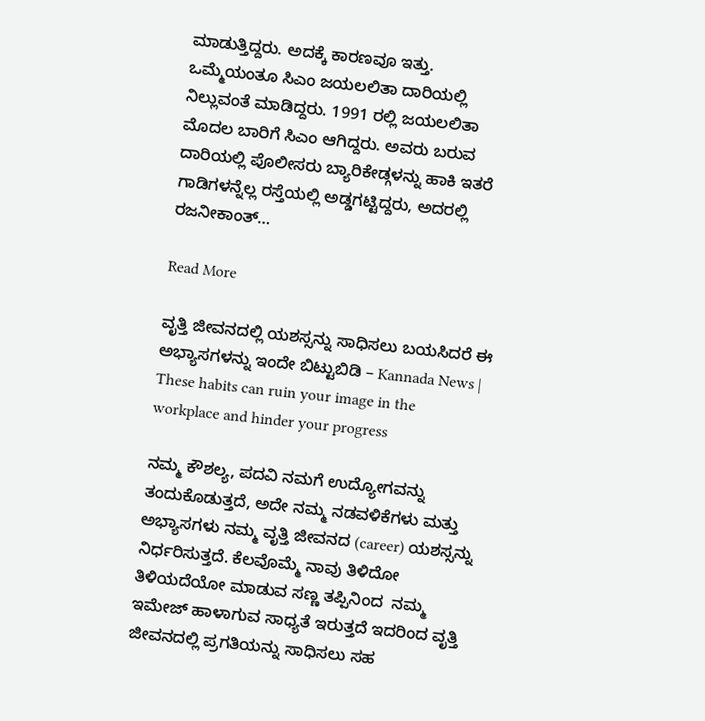ಮಾಡುತ್ತಿದ್ದರು. ಅದಕ್ಕೆ ಕಾರಣವೂ ಇತ್ತು. ಒಮ್ಮೆಯಂತೂ ಸಿಎಂ ಜಯಲಲಿತಾ ದಾರಿಯಲ್ಲಿ ನಿಲ್ಲುವಂತೆ ಮಾಡಿದ್ದರು. 1991 ರಲ್ಲಿ ಜಯಲಲಿತಾ ಮೊದಲ ಬಾರಿಗೆ ಸಿಎಂ ಆಗಿದ್ದರು. ಅವರು ಬರುವ ದಾರಿಯಲ್ಲಿ ಪೊಲೀಸರು ಬ್ಯಾರಿಕೇಡ್ಗಳನ್ನು ಹಾಕಿ ಇತರೆ ಗಾಡಿಗಳನ್ನೆಲ್ಲ ರಸ್ತೆಯಲ್ಲಿ ಅಡ್ಡಗಟ್ಟಿದ್ದರು, ಅದರಲ್ಲಿ ರಜನೀಕಾಂತ್…

Read More

ವೃತ್ತಿ ಜೀವನದಲ್ಲಿ ಯಶಸ್ಸನ್ನು ಸಾಧಿಸಲು ಬಯಸಿದರೆ ಈ ಅಭ್ಯಾಸಗಳನ್ನು ಇಂದೇ ಬಿಟ್ಟುಬಿಡಿ – Kannada News | These habits can ruin your image in the workplace and hinder your progress

ನಮ್ಮ ಕೌಶಲ್ಯ, ಪದವಿ ನಮಗೆ ಉದ್ಯೋಗವನ್ನು ತಂದುಕೊಡುತ್ತದೆ, ಅದೇ ನಮ್ಮ ನಡವಳಿಕೆಗಳು ಮತ್ತು ಅಭ್ಯಾಸಗಳು ನಮ್ಮ ವೃತ್ತಿ ಜೀವನದ (career) ಯಶಸ್ಸನ್ನು ನಿರ್ಧರಿಸುತ್ತದೆ. ಕೆಲವೊಮ್ಮೆ ನಾವು ತಿಳಿದೋ ತಿಳಿಯದೆಯೋ ಮಾಡುವ ಸಣ್ಣ ತಪ್ಪಿನಿಂದ  ನಮ್ಮ ಇಮೇಜ್‌ ಹಾಳಾಗುವ ಸಾಧ್ಯತೆ ಇರುತ್ತದೆ ಇದರಿಂದ ವೃತ್ತಿ ಜೀವನದಲ್ಲಿ ಪ್ರಗತಿಯನ್ನು ಸಾಧಿಸಲು ಸಹ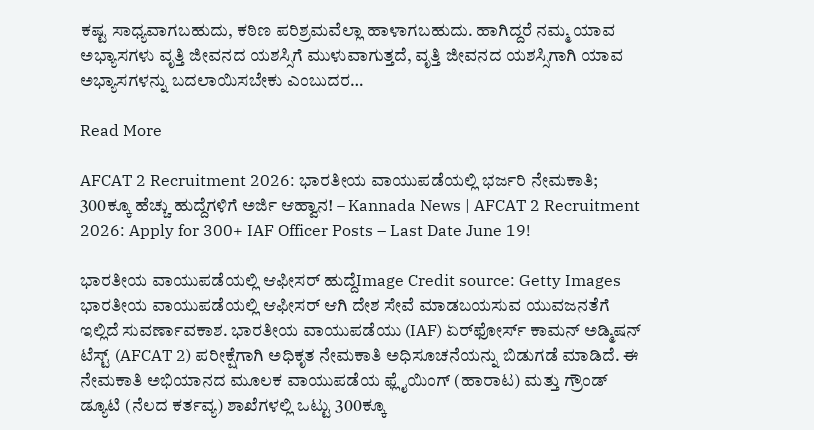ಕಷ್ಟ ಸಾಧ್ಯವಾಗಬಹುದು, ಕಠಿಣ ಪರಿಶ್ರಮವೆಲ್ಲಾ ಹಾಳಾಗಬಹುದು. ಹಾಗಿದ್ದರೆ ನಮ್ಮ ಯಾವ ಅಭ್ಯಾಸಗಳು ವೃತ್ತಿ ಜೀವನದ ಯಶಸ್ಸಿಗೆ ಮುಳುವಾಗುತ್ತದೆ, ವೃತ್ತಿ ಜೀವನದ ಯಶಸ್ಸಿಗಾಗಿ ಯಾವ ಅಭ್ಯಾಸಗಳನ್ನು ಬದಲಾಯಿಸಬೇಕು ಎಂಬುದರ…

Read More

AFCAT 2 Recruitment 2026: ಭಾರತೀಯ ವಾಯುಪಡೆಯಲ್ಲಿ ಭರ್ಜರಿ ನೇಮಕಾತಿ; 300ಕ್ಕೂ ಹೆಚ್ಚು ಹುದ್ದೆಗಳಿಗೆ ಅರ್ಜಿ ಆಹ್ವಾನ! – Kannada News | AFCAT 2 Recruitment 2026: Apply for 300+ IAF Officer Posts – Last Date June 19!

ಭಾರತೀಯ ವಾಯುಪಡೆಯಲ್ಲಿ ಆಫೀಸರ್ ಹುದ್ದೆImage Credit source: Getty Images ಭಾರತೀಯ ವಾಯುಪಡೆಯಲ್ಲಿ ಆಫೀಸರ್ ಆಗಿ ದೇಶ ಸೇವೆ ಮಾಡಬಯಸುವ ಯುವಜನತೆಗೆ ಇಲ್ಲಿದೆ ಸುವರ್ಣಾವಕಾಶ. ಭಾರತೀಯ ವಾಯುಪಡೆಯು (IAF) ಏರ್‌ಫೋರ್ಸ್ ಕಾಮನ್ ಅಡ್ಮಿಷನ್ ಟೆಸ್ಟ್ (AFCAT 2) ಪರೀಕ್ಷೆಗಾಗಿ ಅಧಿಕೃತ ನೇಮಕಾತಿ ಅಧಿಸೂಚನೆಯನ್ನು ಬಿಡುಗಡೆ ಮಾಡಿದೆ. ಈ ನೇಮಕಾತಿ ಅಭಿಯಾನದ ಮೂಲಕ ವಾಯುಪಡೆಯ ಫ್ಲೈಯಿಂಗ್ (ಹಾರಾಟ) ಮತ್ತು ಗ್ರೌಂಡ್ ಡ್ಯೂಟಿ (ನೆಲದ ಕರ್ತವ್ಯ) ಶಾಖೆಗಳಲ್ಲಿ ಒಟ್ಟು 300ಕ್ಕೂ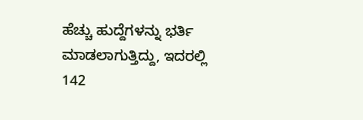ಹೆಚ್ಚು ಹುದ್ದೆಗಳನ್ನು ಭರ್ತಿ ಮಾಡಲಾಗುತ್ತಿದ್ದು, ಇದರಲ್ಲಿ 142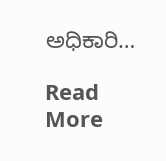ಅಧಿಕಾರಿ…

Read More